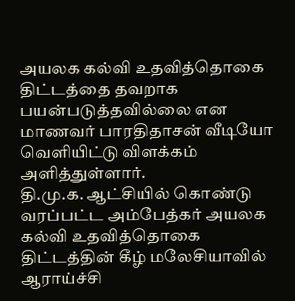அயலக கல்வி உதவித்தொகை திட்டத்தை தவறாக பயன்படுத்தவில்லை என மாணவர் பாரதிதாசன் வீடியோ வெளியிட்டு விளக்கம் அளித்துள்ளார்.
தி.மு.க. ஆட்சியில் கொண்டு வரப்பட்ட அம்பேத்கர் அயலக கல்வி உதவித்தொகை திட்டத்தின் கீழ் மலேசியாவில் ஆராய்ச்சி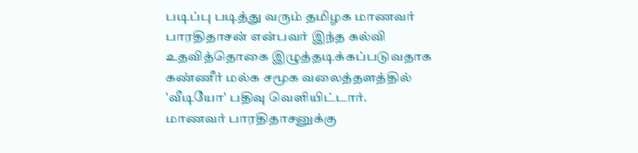படிப்பு படித்து வரும் தமிழக மாணவர் பாரதிதாசன் என்பவர் இந்த கல்வி உதவித்தொகை இழுத்தடிக்கப்படுவதாக கண்ணீர் மல்க சமூக வலைத்தளத்தில் 'வீடியோ' பதிவு வெளியிட்டார்.
மாணவர் பாரதிதாசனுக்கு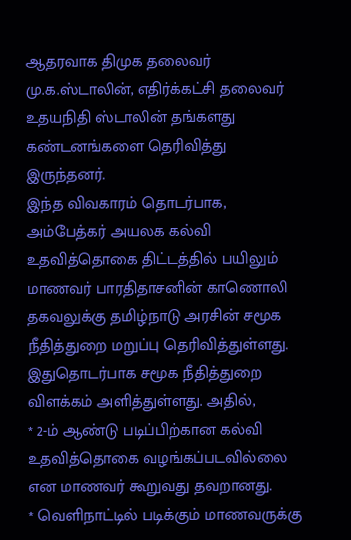ஆதரவாக திமுக தலைவர் மு.க.ஸ்டாலின், எதிர்க்கட்சி தலைவர் உதயநிதி ஸ்டாலின் தங்களது கண்டனங்களை தெரிவித்து இருந்தனர்.
இந்த விவகாரம் தொடர்பாக, அம்பேத்கர் அயலக கல்வி உதவித்தொகை திட்டத்தில் பயிலும் மாணவர் பாரதிதாசனின் காணொலி தகவலுக்கு தமிழ்நாடு அரசின் சமூக நீதித்துறை மறுப்பு தெரிவித்துள்ளது. இதுதொடர்பாக சமூக நீதித்துறை விளக்கம் அளித்துள்ளது. அதில்,
* 2-ம் ஆண்டு படிப்பிற்கான கல்வி உதவித்தொகை வழங்கப்படவில்லை என மாணவர் கூறுவது தவறானது.
* வெளிநாட்டில் படிக்கும் மாணவருக்கு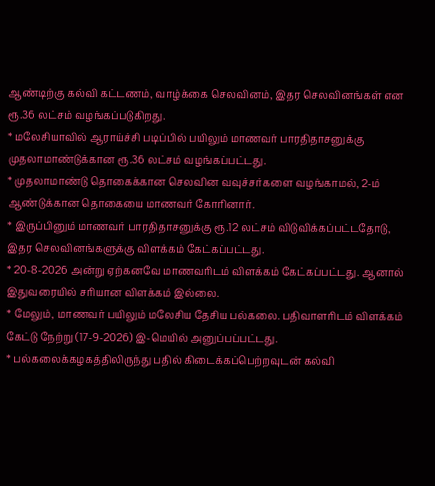ஆண்டிற்கு கல்வி கட்டணம், வாழ்க்கை செலவினம், இதர செலவினங்கள் என ரூ.36 லட்சம் வழங்கப்படுகிறது.
* மலேசியாவில் ஆராய்ச்சி படிப்பில் பயிலும் மாணவர் பாரதிதாசனுக்கு முதலாமாண்டுக்கான ரூ.36 லட்சம் வழங்கப்பட்டது.
* முதலாமாண்டு தொகைக்கான செலவின வவுச்சர்களை வழங்காமல், 2-ம் ஆண்டுக்கான தொகையை மாணவர் கோரினார்.
* இருப்பினும் மாணவர் பாரதிதாசனுக்கு ரூ.12 லட்சம் விடுவிக்கப்பட்டதோடு, இதர செலவினங்களுக்கு விளக்கம் கேட்கப்பட்டது.
* 20-8-2026 அன்று ஏற்கனவே மாணவரிடம் விளக்கம் கேட்கப்பட்டது. ஆனால் இதுவரையில் சரியான விளக்கம் இல்லை.
* மேலும், மாணவர் பயிலும் மலேசிய தேசிய பல்கலை. பதிவாளரிடம் விளக்கம் கேட்டு நேற்று (17-9-2026) இ-மெயில் அனுப்பப்பட்டது.
* பல்கலைக்கழகத்திலிருந்து பதில் கிடைக்கப்பெற்றவுடன் கல்வி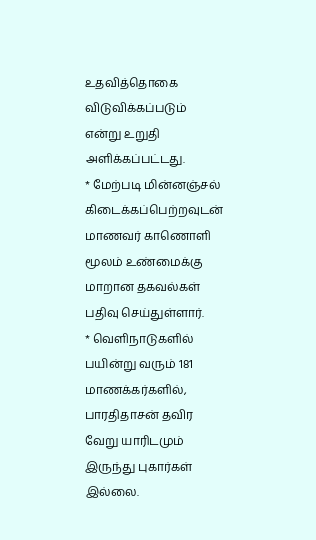உதவித்தொகை விடுவிக்கப்படும் என்று உறுதி அளிக்கப்பட்டது.
* மேற்படி மின்னஞ்சல் கிடைக்கப்பெற்றவுடன் மாணவர் காணொளி மூலம் உண்மைக்கு மாறான தகவல்கள் பதிவு செய்துள்ளார்.
* வெளிநாடுகளில் பயின்று வரும் 181 மாணக்கர்களில், பாரதிதாசன் தவிர வேறு யாரிடமும் இருந்து புகார்கள் இல்லை.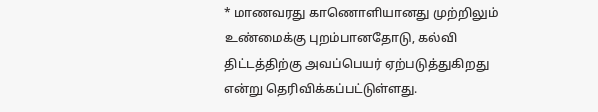* மாணவரது காணொளியானது முற்றிலும் உண்மைக்கு புறம்பானதோடு, கல்வி திட்டத்திற்கு அவப்பெயர் ஏற்படுத்துகிறது என்று தெரிவிக்கப்பட்டுள்ளது.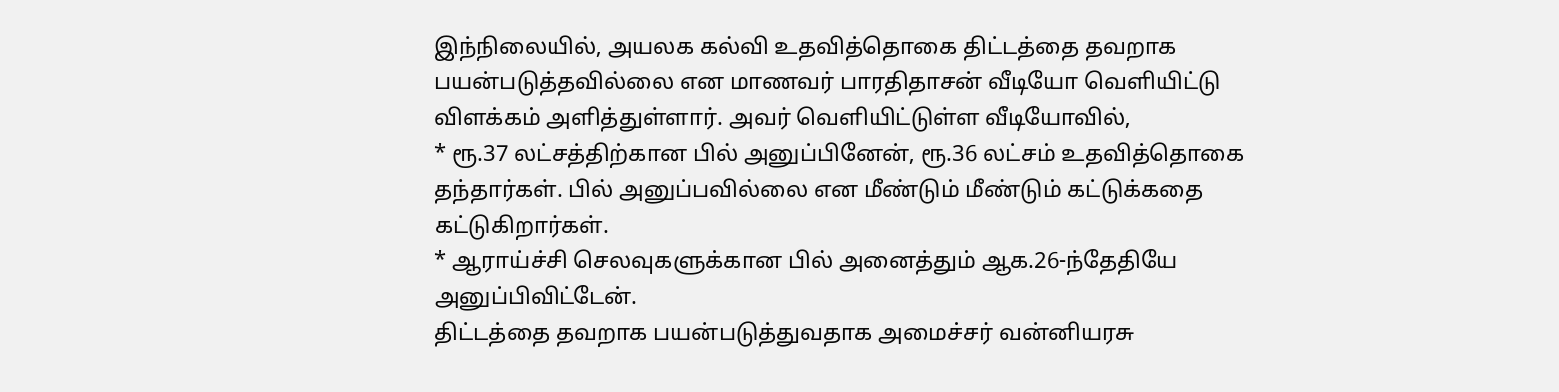இந்நிலையில், அயலக கல்வி உதவித்தொகை திட்டத்தை தவறாக பயன்படுத்தவில்லை என மாணவர் பாரதிதாசன் வீடியோ வெளியிட்டு விளக்கம் அளித்துள்ளார். அவர் வெளியிட்டுள்ள வீடியோவில்,
* ரூ.37 லட்சத்திற்கான பில் அனுப்பினேன், ரூ.36 லட்சம் உதவித்தொகை தந்தார்கள். பில் அனுப்பவில்லை என மீண்டும் மீண்டும் கட்டுக்கதை கட்டுகிறார்கள்.
* ஆராய்ச்சி செலவுகளுக்கான பில் அனைத்தும் ஆக.26-ந்தேதியே அனுப்பிவிட்டேன்.
திட்டத்தை தவறாக பயன்படுத்துவதாக அமைச்சர் வன்னியரசு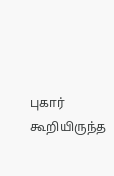புகார் கூறியிருந்த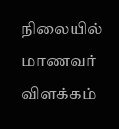நிலையில் மாணவர் விளக்கம்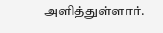அளித்துள்ளார்.